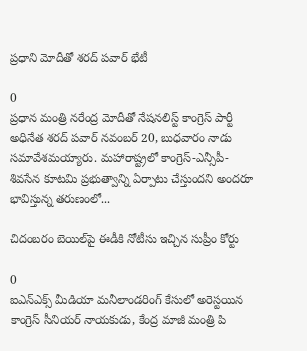ప్రధాని మోదీతో శరద్ పవార్ భేటీ

0
ప్రధాన మంత్రి నరేంద్ర మోదీతో నేషనలిస్ట్‌ కాంగ్రెస్‌ పార్టీ అధినేత శరద్ పవార్ నవంబర్ 20, బుధవారం నాడు సమావేశమయ్యారు. మహారాష్ట్రలో కాంగ్రెస్-ఎన్సీపీ-శివసేన కూటమి ప్రభుత్వాన్ని ఏర్పాటు చేస్తుందని అందరూ భావిస్తున్న తరుణంలో...

చిదంబరం బెయిల్‌పై ఈడీకి నోటీసు ఇచ్చిన సుప్రీం కోర్టు

0
ఐఎన్‌ఎక్స్ మీడియా మనీలాండరింగ్ కేసులో అరెస్టయిన కాంగ్రెస్ సీనియర్ నాయకుడు, కేంద్ర మాజీ మంత్రి పి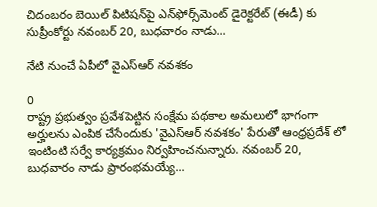చిదంబరం బెయిల్ పిటిషన్‌పై ఎన్‌ఫోర్స్‌మెంట్ డైరెక్టరేట్ (ఈడీ) కు సుప్రీంకోర్టు నవంబర్ 20, బుధవారం నాడు...

నేటి నుంచే ఏపీలో వైఎస్ఆర్ నవశకం

0
రాష్ట్ర ప్రభుత్వం ప్రవేశపెట్టిన సంక్షేమ పథకాల అమలులో భాగంగా అర్హులను ఎంపిక చేసేందుకు 'వైఎస్ఆర్ నవశకం' పేరుతో ఆంధ్రప్రదేశ్ లో ఇంటింటి సర్వే కార్యక్రమం నిర్వహించనున్నారు. నవంబర్ 20, బుధవారం నాడు ప్రారంభమయ్యే...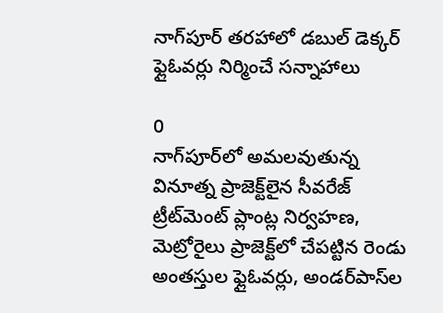నాగ్‌పూర్ తరహాలో డబుల్‌ డెక్కర్‌ ఫ్లైఓవర్లు నిర్మించే సన్నాహాలు

0
నాగ్‌పూర్‌లో అమ‌లవుతున్న వినూత్న ప్రాజెక్ట్‌లైన సీవ‌రేజ్ ట్రీట్‌మెంట్ ప్లాంట్ల నిర్వ‌హ‌ణ‌,  మెట్రోరైలు ప్రాజెక్ట్‌లో చేప‌ట్టిన రెండు అంత‌స్తుల ఫ్లైఓవ‌ర్లు, అండ‌ర్‌పాస్‌ల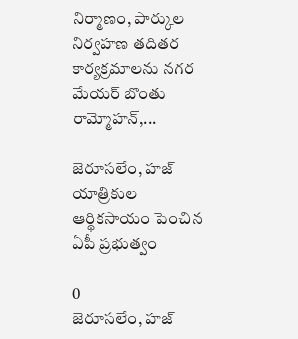నిర్మాణం, పార్కుల నిర్వ‌హ‌ణ త‌దిత‌ర కార్య‌క్ర‌మాల‌ను న‌గ‌ర మేయ‌ర్ బొంతు రామ్మోహ‌న్,...

జెరూసలేం, హజ్ యాత్రికుల ఆర్థికసాయం పెంచిన ఏపీ ప్రభుత్వం

0
జెరూసలేం, హజ్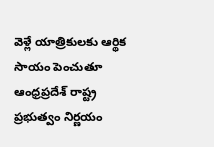వెళ్లే యాత్రికులకు ఆర్థిక సాయం పెంచుతూ ఆంధ్రప్రదేశ్ రాష్ట్ర ప్రభుత్వం నిర్ణయం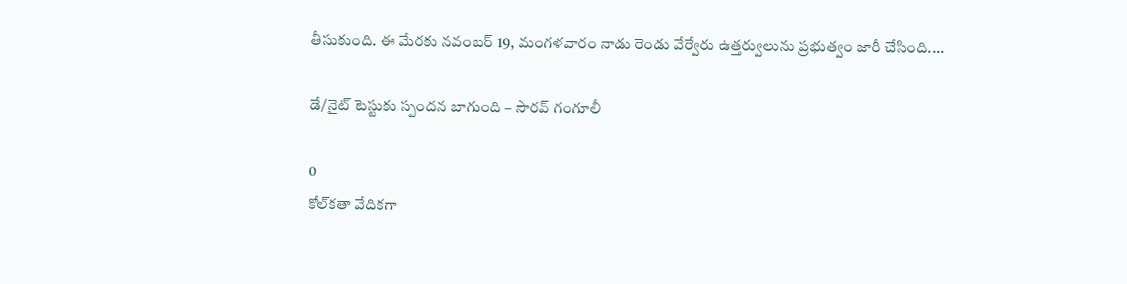తీసుకుంది. ఈ మేరకు నవంబర్ 19, మంగళవారం నాడు రెండు వేర్వేరు ఉత్తర్వులును ప్రభుత్వం జారీ చేసింది....

డే/నైట్‌ టెస్టుకు స్పందన బాగుంది – సౌరవ్ గంగూలీ

0
కోల్‌కతా వేదికగా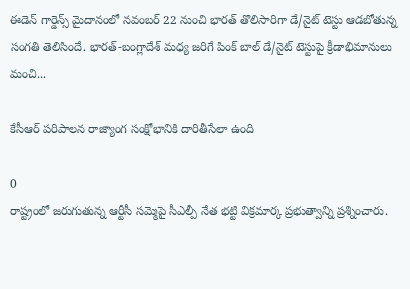ఈడెన్ గార్డెన్స్ మైదానంలో నవంబర్‌ 22 నుంచి భారత్ తొలిసారిగా డే/నైట్ టెస్టు ఆడబోతున్న సంగతి తెలిసిందే. భారత్-బంగ్లాదేశ్ మధ్య జరిగే పింక్ బాల్ డే/నైట్‌ టెస్టుపై క్రీడాభిమానులు మంచి...

కేసీఆర్‌ పరిపాలన రాజ్యాంగ సంక్షోభానికి దారితీసేలా ఉంది

0
రాష్ట్రంలో జరుగుతున్న ఆర్టీసీ సమ్మెపై సీఎల్పీ నేత భట్టి విక్రమార్క ప్రభుత్వాన్ని ప్రశ్నించారు.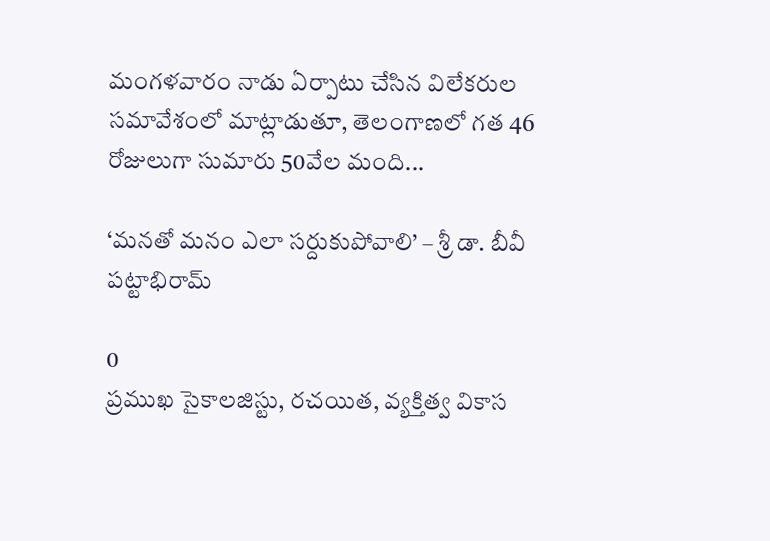మంగళవారం నాడు ఏర్పాటు చేసిన విలేకరుల సమావేశంలో మాట్లాడుతూ, తెలంగాణలో గత 46 రోజులుగా సుమారు 50వేల మంది...

‘మనతో మనం ఎలా సర్దుకుపోవాలి’ – శ్రీ డా. బీవీ పట్టాభిరామ్

0
ప్రముఖ సైకాలజిస్టు, రచయిత, వ్యక్తిత్వ వికాస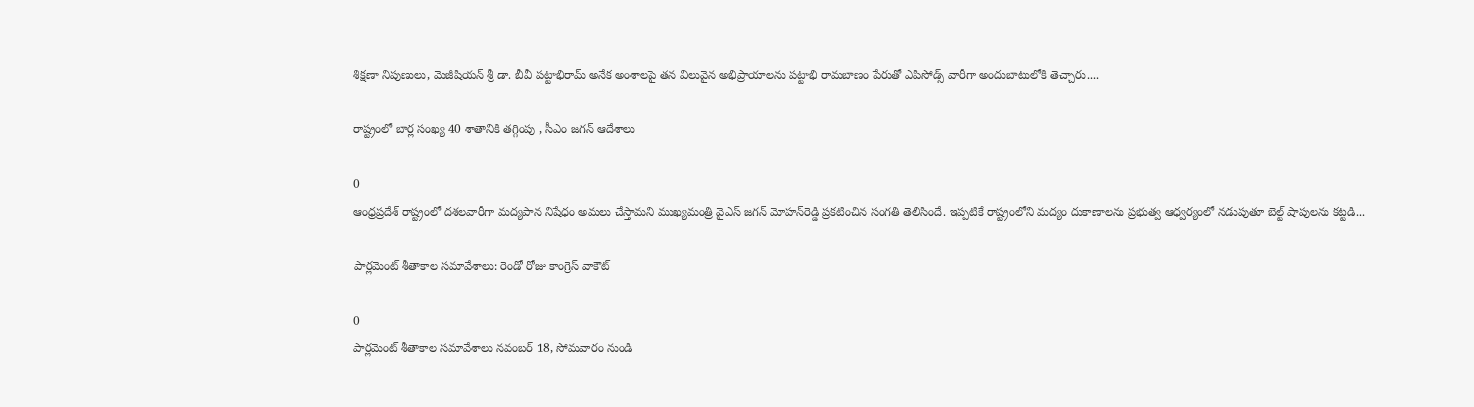శిక్షణా నిపుణులు, మెజీషియన్ శ్రీ డా. బీవీ పట్టాభిరామ్ అనేక అంశాలపై తన విలువైన అభిప్రాయాలను పట్టాభి రామబాణం పేరుతో ఎపిసోడ్స్ వారీగా అందుబాటులోకి తెచ్చారు....

రాష్ట్రంలో బార్ల సంఖ్య 40 శాతానికి తగ్గింపు , సీఎం జగన్ ఆదేశాలు

0
ఆంధ్రప్రదేశ్ రాష్ట్రంలో దశలవారీగా మద్యపాన నిషేధం అమలు చేస్తామని ముఖ్యమంత్రి వైఎస్‌ జగన్‌ మోహన్‌రెడ్డి ప్రకటించిన సంగతి తెలిసిందే. ఇప్పటికే రాష్ట్రంలోని మద్యం దుకాణాలను ప్రభుత్వ ఆధ్వర్యంలో నడుపుతూ బెల్ట్ షాపులను కట్టడి...

పార్లమెంట్ శీతాకాల సమావేశాలు: రెండో రోజు కాంగ్రెస్‌ వాకౌట్‌

0
పార్లమెంట్‌ శీతాకాల సమావేశాలు నవంబర్ 18, సోమవారం నుండి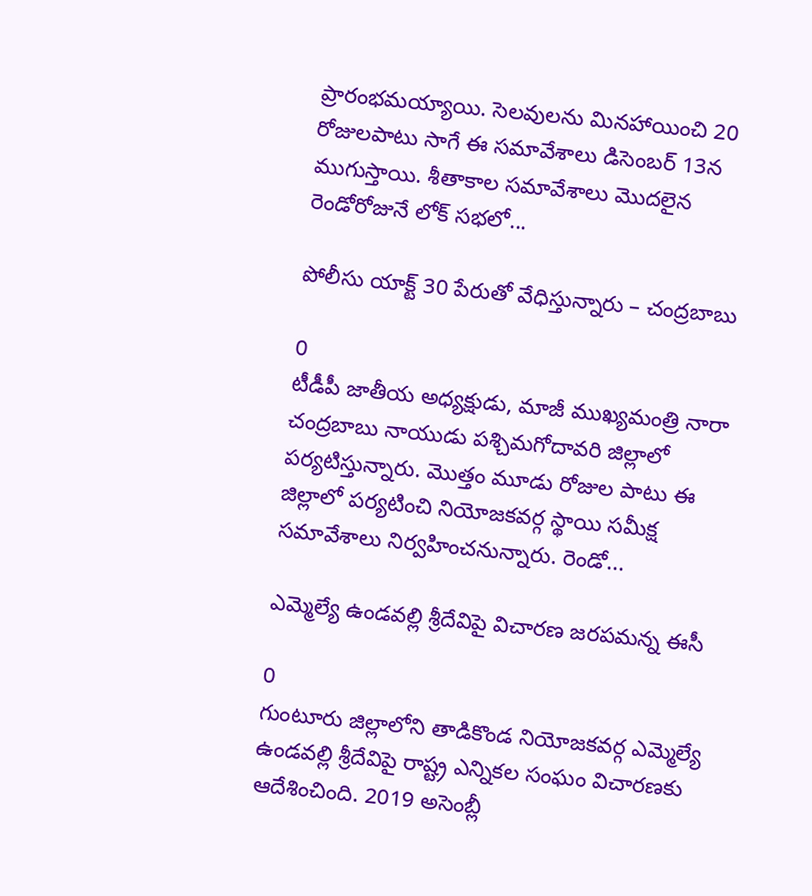ప్రారంభమయ్యాయి. సెలవులను మినహాయించి 20 రోజులపాటు సాగే ఈ సమావేశాలు డిసెంబర్‌ 13న ముగుస్తాయి. శీతాకాల సమావేశాలు మొదలైన రెండోరోజునే లోక్ సభలో...

పోలీసు యాక్ట్ 30 పేరుతో వేధిస్తున్నారు – చంద్రబాబు

0
టీడీపీ జాతీయ అధ్యక్షుడు, మాజీ ముఖ్యమంత్రి నారా చంద్రబాబు నాయుడు పశ్చిమగోదావరి జిల్లాలో పర్యటిస్తున్నారు. మొత్తం మూడు రోజుల పాటు ఈ జిల్లాలో పర్యటించి నియోజకవర్గ స్థాయి సమీక్ష సమావేశాలు నిర్వహించనున్నారు. రెండో...

ఎమ్మెల్యే ఉండవల్లి శ్రీదేవిపై విచారణ జరపమన్న ఈసీ

0
గుంటూరు జిల్లాలోని తాడికొండ నియోజకవర్గ ఎమ్మెల్యే ఉండవల్లి శ్రీదేవిపై రాష్ట్ర ఎన్నికల సంఘం విచారణకు ఆదేశించింది. 2019 అసెంబ్లీ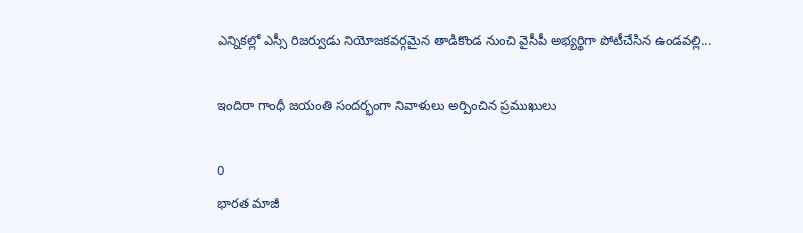ఎన్నికల్లో ఎస్సీ రిజర్వుడు నియోజకవర్గమైన తాడికొండ నుంచి వైసీపీ అభ్యర్థిగా పోటీచేసిన ఉండవల్లి...

ఇందిరా గాంధీ జయంతి సందర్భంగా నివాళులు అర్పించిన ప్రముఖులు

0
భారత మాజీ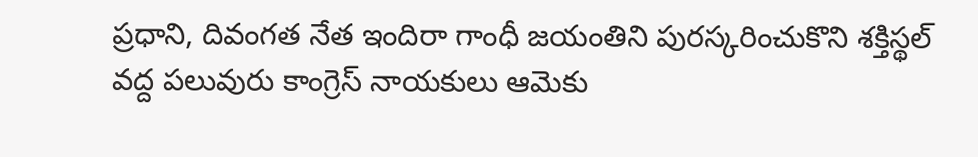ప్రధాని, దివంగత నేత ఇందిరా గాంధీ జయంతిని పురస్కరించుకొని శక్తిస్థల్‌ వద్ద పలువురు కాంగ్రెస్‌ నాయకులు ఆమెకు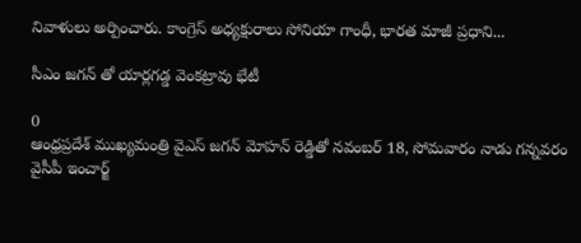నివాళులు అర్పించారు. కాంగ్రెస్‌ అధ్యక్షురాలు సోనియా గాంధీ, భారత మాజీ ప్రధాని...

సీఎం జగన్ తో యార్లగడ్డ వెంకట్రావు భేటీ

0
ఆంధ్రప్రదేశ్ ముఖ్యమంత్రి వైఎస్ జగన్ మోహన్ రెడ్డితో నవంబర్ 18, సోమవారం నాడు గన్నవరం వైసీపీ ఇంచార్జ్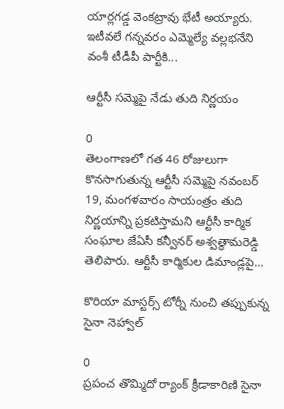యార్లగడ్డ వెంకట్రావు భేటీ అయ్యారు. ఇటీవలే గన్నవరం ఎమ్మెల్యే వల్లభనేని వంశీ టీడీపీ పార్టీకి...

ఆర్టీసీ సమ్మెపై నేడు తుది నిర్ణయం

0
తెలంగాణలో గత 46 రోజులుగా కొనసాగుతున్న ఆర్టీసీ సమ్మెపై నవంబర్ 19, మంగళవారం సాయంత్రం తుది నిర్ణయాన్ని ప్రకటిస్తామని ఆర్టీసీ కార్మిక సంఘాల జేఏసీ కన్వీనర్ అశ్వత్థామరెడ్డి తెలిపారు. ఆర్టీసీ కార్మికుల డిమాండ్లపై...

కొరియా మాస్టర్స్‌ టోర్నీ నుంచి తప్పుకున్న సైనా నెహ్వాల్

0
ప్రపంచ తొమ్మిదో ర్యాంక్ క్రీడాకారిణి సైనా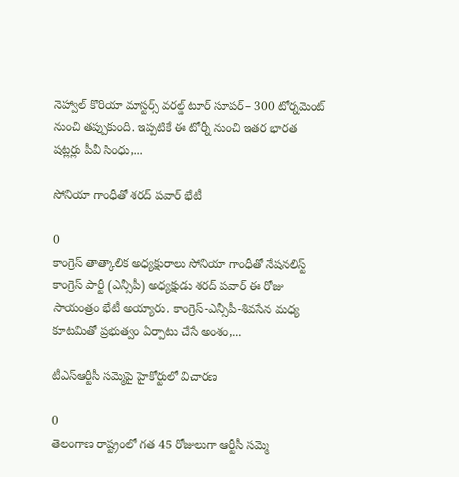నెహ్వాల్‌ కొరియా మాస్టర్స్‌ వరల్డ్‌ టూర్‌ సూపర్‌– 300 టోర్నమెంట్‌ నుంచి తప్పుకుంది. ఇప్పటికే ఈ టోర్నీ నుంచి ఇతర భారత షట్లర్లు పీవీ సింధు,...

సోనియా గాంధీతో శరద్ పవార్ భేటీ

0
కాంగ్రెస్ తాత్కాలిక అధ్యక్షురాలు సోనియా గాంధీతో నేషనలిస్ట్ కాంగ్రెస్ పార్టీ (ఎన్సీపీ) అధ్యక్షుడు శరద్ పవార్ ఈ రోజు సాయంత్రం భేటీ అయ్యారు. కాంగ్రెస్-ఎన్సీపీ-శివసేన మధ్య కూటమితో ప్రభుత్వం ఏర్పాటు చేసే అంశం,...

టీఎస్ఆర్టీసీ సమ్మెపై హైకోర్టులో విచారణ

0
తెలంగాణ రాష్ట్రంలో గత 45 రోజులుగా ఆర్టీసీ సమ్మె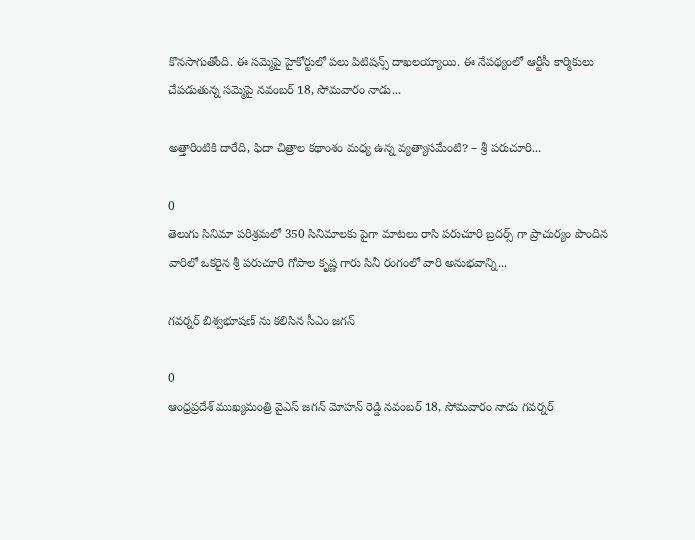కొనసాగుతోంది. ఈ సమ్మెపై హైకోర్టులో పలు పిటిషన్స్ దాఖలయ్యాయి. ఈ నేపథ్యంలో ఆర్టీసీ కార్మికులు చేపడుతున్న సమ్మెపై నవంబర్ 18, సోమవారం నాడు...

అత్తారింటికి దారేది, ఫిదా చిత్రాల కథాంశం మధ్య ఉన్న వ్యత్యాసమేంటి? – శ్రీ పరుచూరి...

0
తెలుగు సినిమా పరిశ్రమలో 350 సినిమాలకు పైగా మాటలు రాసి పరుచూరి బ్రదర్స్ గా ప్రాచుర్యం పొందిన వారిలో ఒకరైన శ్రీ పరుచూరి గోపాల కృష్ణ గారు సినీ రంగంలో వారి అనుభవాన్ని...

గవర్నర్ బిశ్వభూషణ్ ను కలిసిన సీఎం జగన్

0
ఆంధ్రప్రదేశ్ ముఖ్యమంత్రి వైఎస్ జగన్ మోహన్ రెడ్డి నవంబర్ 18, సోమవారం నాడు గవర్నర్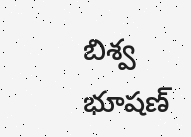బిశ్వ భూషణ్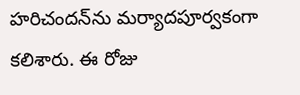హరిచందన్‌ను మర్యాదపూర్వకంగా కలిశారు. ఈ రోజు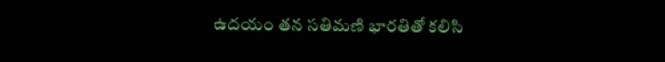ఉదయం తన సతిమణి భారతితో కలిసి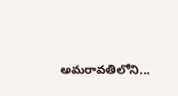అమరావతిలోని...